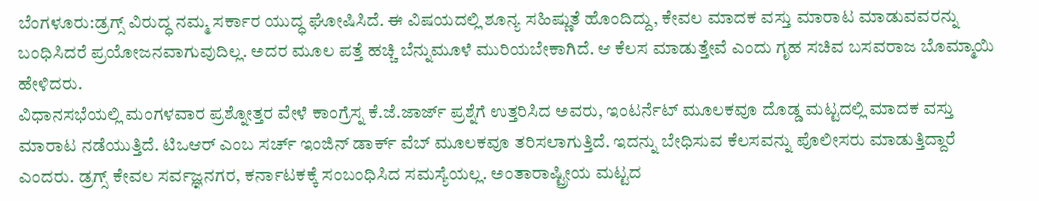ಬೆಂಗಳೂರು:ಡ್ರಗ್ಸ್ ವಿರುದ್ಧ ನಮ್ಮ ಸರ್ಕಾರ ಯುದ್ಧ ಘೋಷಿಸಿದೆ. ಈ ವಿಷಯದಲ್ಲಿ ಶೂನ್ಯ ಸಹಿಷ್ಣುತೆ ಹೊಂದಿದ್ದು, ಕೇವಲ ಮಾದಕ ವಸ್ತು ಮಾರಾಟ ಮಾಡುವವರನ್ನು ಬಂಧಿಸಿದರೆ ಪ್ರಯೋಜನವಾಗುವುದಿಲ್ಲ. ಅದರ ಮೂಲ ಪತ್ತೆ ಹಚ್ಚಿ ಬೆನ್ನುಮೂಳೆ ಮುರಿಯಬೇಕಾಗಿದೆ. ಆ ಕೆಲಸ ಮಾಡುತ್ತೇವೆ ಎಂದು ಗೃಹ ಸಚಿವ ಬಸವರಾಜ ಬೊಮ್ಮಾಯಿ ಹೇಳಿದರು.
ವಿಧಾನಸಭೆಯಲ್ಲಿ ಮಂಗಳವಾರ ಪ್ರಶ್ನೋತ್ತರ ವೇಳೆ ಕಾಂಗ್ರೆಸ್ನ ಕೆ.ಜೆ.ಜಾರ್ಜ್ ಪ್ರಶ್ನೆಗೆ ಉತ್ತರಿಸಿದ ಅವರು, ಇಂಟರ್ನೆಟ್ ಮೂಲಕವೂ ದೊಡ್ಡ ಮಟ್ಟದಲ್ಲಿ ಮಾದಕ ವಸ್ತು ಮಾರಾಟ ನಡೆಯುತ್ತಿದೆ. ಟಿಒಆರ್ ಎಂಬ ಸರ್ಚ್ ಇಂಜಿನ್ ಡಾರ್ಕ್ ವೆಬ್ ಮೂಲಕವೂ ತರಿಸಲಾಗುತ್ತಿದೆ. ಇದನ್ನು ಬೇಧಿಸುವ ಕೆಲಸವನ್ನು ಪೊಲೀಸರು ಮಾಡುತ್ತಿದ್ದಾರೆ ಎಂದರು. ಡ್ರಗ್ಸ್ ಕೇವಲ ಸರ್ವಜ್ಞನಗರ, ಕರ್ನಾಟಕಕ್ಕೆ ಸಂಬಂಧಿಸಿದ ಸಮಸ್ಯೆಯಲ್ಲ. ಅಂತಾರಾಷ್ಟ್ರೀಯ ಮಟ್ಟದ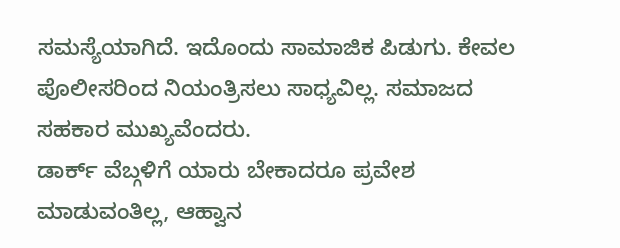ಸಮಸ್ಯೆಯಾಗಿದೆ. ಇದೊಂದು ಸಾಮಾಜಿಕ ಪಿಡುಗು. ಕೇವಲ ಪೊಲೀಸರಿಂದ ನಿಯಂತ್ರಿಸಲು ಸಾಧ್ಯವಿಲ್ಲ. ಸಮಾಜದ ಸಹಕಾರ ಮುಖ್ಯವೆಂದರು.
ಡಾರ್ಕ್ ವೆಬ್ಗಳಿಗೆ ಯಾರು ಬೇಕಾದರೂ ಪ್ರವೇಶ ಮಾಡುವಂತಿಲ್ಲ, ಆಹ್ವಾನ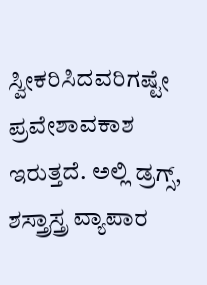ಸ್ವೀಕರಿಸಿದವರಿಗಷ್ಟೇ ಪ್ರವೇಶಾವಕಾಶ ಇರುತ್ತದೆ. ಅಲ್ಲಿ ಡ್ರಗ್ಸ್, ಶಸ್ತ್ರಾಸ್ತ್ರ ವ್ಯಾಪಾರ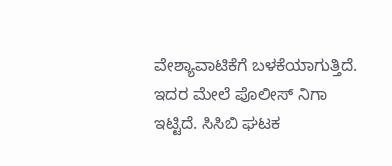ವೇಶ್ಯಾವಾಟಿಕೆಗೆ ಬಳಕೆಯಾಗುತ್ತಿದೆ. ಇದರ ಮೇಲೆ ಪೊಲೀಸ್ ನಿಗಾ ಇಟ್ಟಿದೆ. ಸಿಸಿಬಿ ಘಟಕ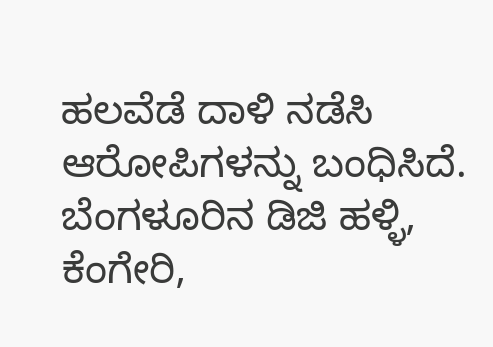ಹಲವೆಡೆ ದಾಳಿ ನಡೆಸಿ ಆರೋಪಿಗಳನ್ನು ಬಂಧಿಸಿದೆ. ಬೆಂಗಳೂರಿನ ಡಿಜಿ ಹಳ್ಳಿ, ಕೆಂಗೇರಿ,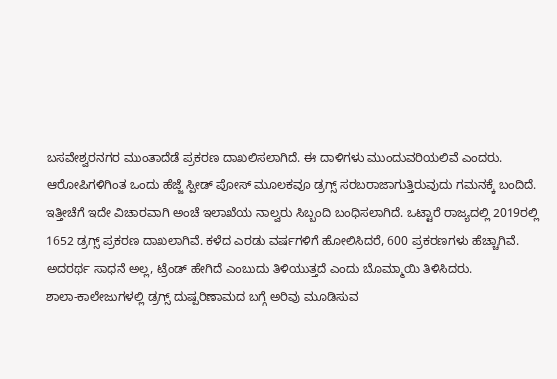ಬಸವೇಶ್ವರನಗರ ಮುಂತಾದೆಡೆ ಪ್ರಕರಣ ದಾಖಲಿಸಲಾಗಿದೆ. ಈ ದಾಳಿಗಳು ಮುಂದುವರಿಯಲಿವೆ ಎಂದರು.
ಆರೋಪಿಗಳಿಗಿಂತ ಒಂದು ಹೆಜ್ಜೆ ಸ್ಪೀಡ್ ಪೋಸ್ ಮೂಲಕವೂ ಡ್ರಗ್ಸ್ ಸರಬರಾಜಾಗುತ್ತಿರುವುದು ಗಮನಕ್ಕೆ ಬಂದಿದೆ. ಇತ್ತೀಚೆಗೆ ಇದೇ ವಿಚಾರವಾಗಿ ಅಂಚೆ ಇಲಾಖೆಯ ನಾಲ್ವರು ಸಿಬ್ಬಂದಿ ಬಂಧಿಸಲಾಗಿದೆ. ಒಟ್ಟಾರೆ ರಾಜ್ಯದಲ್ಲಿ 2019ರಲ್ಲಿ 1652 ಡ್ರಗ್ಸ್ ಪ್ರಕರಣ ದಾಖಲಾಗಿವೆ. ಕಳೆದ ಎರಡು ವರ್ಷಗಳಿಗೆ ಹೋಲಿಸಿದರೆ, 600 ಪ್ರಕರಣಗಳು ಹೆಚ್ಚಾಗಿವೆ. ಅದರರ್ಥ ಸಾಧನೆ ಅಲ್ಲ, ಟ್ರೆಂಡ್ ಹೇಗಿದೆ ಎಂಬುದು ತಿಳಿಯುತ್ತದೆ ಎಂದು ಬೊಮ್ಮಾಯಿ ತಿಳಿಸಿದರು.
ಶಾಲಾ-ಕಾಲೇಜುಗಳಲ್ಲಿ ಡ್ರಗ್ಸ್ ದುಷ್ಪರಿಣಾಮದ ಬಗ್ಗೆ ಅರಿವು ಮೂಡಿಸುವ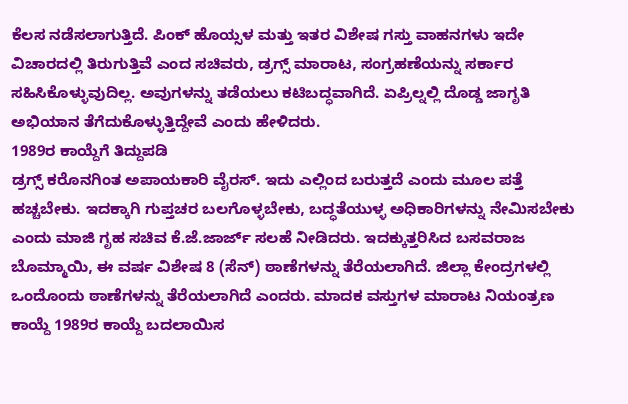ಕೆಲಸ ನಡೆಸಲಾಗುತ್ತಿದೆ. ಪಿಂಕ್ ಹೊಯ್ಸಳ ಮತ್ತು ಇತರ ವಿಶೇಷ ಗಸ್ತು ವಾಹನಗಳು ಇದೇ ವಿಚಾರದಲ್ಲಿ ತಿರುಗುತ್ತಿವೆ ಎಂದ ಸಚಿವರು, ಡ್ರಗ್ಸ್ ಮಾರಾಟ, ಸಂಗ್ರಹಣೆಯನ್ನು ಸರ್ಕಾರ ಸಹಿಸಿಕೊಳ್ಳುವುದಿಲ್ಲ. ಅವುಗಳನ್ನು ತಡೆಯಲು ಕಟಿಬದ್ಧವಾಗಿದೆ. ಏಪ್ರಿಲ್ನಲ್ಲಿ ದೊಡ್ಡ ಜಾಗೃತಿ ಅಭಿಯಾನ ತೆಗೆದುಕೊಳ್ಳುತ್ತಿದ್ದೇವೆ ಎಂದು ಹೇಳಿದರು.
1989ರ ಕಾಯ್ದೆಗೆ ತಿದ್ದುಪಡಿ
ಡ್ರಗ್ಸ್ ಕರೊನಗಿಂತ ಅಪಾಯಕಾರಿ ವೈರಸ್. ಇದು ಎಲ್ಲಿಂದ ಬರುತ್ತದೆ ಎಂದು ಮೂಲ ಪತ್ತೆ ಹಚ್ಚಬೇಕು. ಇದಕ್ಕಾಗಿ ಗುಪ್ತಚರ ಬಲಗೊಳ್ಳಬೇಕು, ಬದ್ಧತೆಯುಳ್ಳ ಅಧಿಕಾರಿಗಳನ್ನು ನೇಮಿಸಬೇಕು ಎಂದು ಮಾಜಿ ಗೃಹ ಸಚಿವ ಕೆ.ಜೆ.ಜಾರ್ಜ್ ಸಲಹೆ ನೀಡಿದರು. ಇದಕ್ಕುತ್ತರಿಸಿದ ಬಸವರಾಜ ಬೊಮ್ಮಾಯಿ, ಈ ವರ್ಷ ವಿಶೇಷ 8 (ಸೆನ್) ಠಾಣೆಗಳನ್ನು ತೆರೆಯಲಾಗಿದೆ. ಜಿಲ್ಲಾ ಕೇಂದ್ರಗಳಲ್ಲಿ ಒಂದೊಂದು ಠಾಣೆಗಳನ್ನು ತೆರೆಯಲಾಗಿದೆ ಎಂದರು. ಮಾದಕ ವಸ್ತುಗಳ ಮಾರಾಟ ನಿಯಂತ್ರಣ ಕಾಯ್ದೆ 1989ರ ಕಾಯ್ದೆ ಬದಲಾಯಿಸ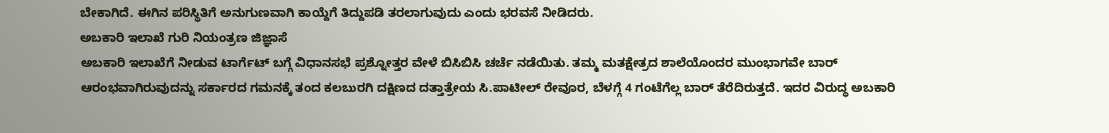ಬೇಕಾಗಿದೆ. ಈಗಿನ ಪರಿಸ್ಥಿತಿಗೆ ಅನುಗುಣವಾಗಿ ಕಾಯ್ದೆಗೆ ತಿದ್ದುಪಡಿ ತರಲಾಗುವುದು ಎಂದು ಭರವಸೆ ನೀಡಿದರು.
ಅಬಕಾರಿ ಇಲಾಖೆ ಗುರಿ ನಿಯಂತ್ರಣ ಜಿಜ್ಞಾಸೆ
ಅಬಕಾರಿ ಇಲಾಖೆಗೆ ನೀಡುವ ಟಾರ್ಗೆಟ್ ಬಗ್ಗೆ ವಿಧಾನಸಭೆ ಪ್ರಶ್ನೋತ್ತರ ವೇಳೆ ಬಿಸಿಬಿಸಿ ಚರ್ಚೆ ನಡೆಯಿತು. ತಮ್ಮ ಮತಕ್ಷೇತ್ರದ ಶಾಲೆಯೊಂದರ ಮುಂಭಾಗವೇ ಬಾರ್ ಆರಂಭವಾಗಿರುವುದನ್ನು ಸರ್ಕಾರದ ಗಮನಕ್ಕೆ ತಂದ ಕಲಬುರಗಿ ದಕ್ಷಿಣದ ದತ್ತಾತ್ರೇಯ ಸಿ.ಪಾಟೀಲ್ ರೇವೂರ, ಬೆಳಗ್ಗೆ 4 ಗಂಟೆಗೆಲ್ಲ ಬಾರ್ ತೆರೆದಿರುತ್ತದೆ. ಇದರ ವಿರುದ್ಧ ಅಬಕಾರಿ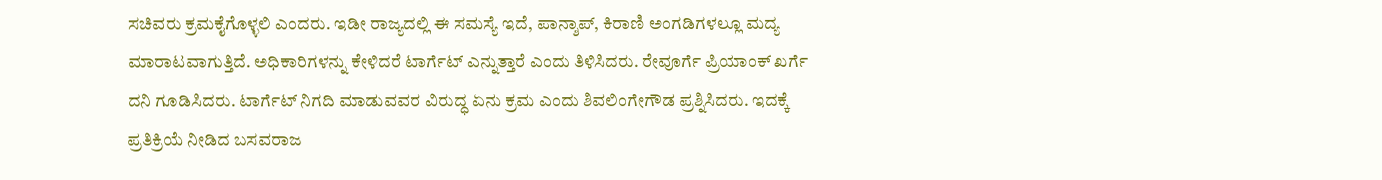ಸಚಿವರು ಕ್ರಮಕೈಗೊಳ್ಳಲಿ ಎಂದರು. ಇಡೀ ರಾಜ್ಯದಲ್ಲಿ ಈ ಸಮಸ್ಯೆ ಇದೆ, ಪಾನ್ಶಾಪ್, ಕಿರಾಣಿ ಅಂಗಡಿಗಳಲ್ಲೂ ಮದ್ಯ ಮಾರಾಟವಾಗುತ್ತಿದೆ. ಅಧಿಕಾರಿಗಳನ್ನು ಕೇಳಿದರೆ ಟಾರ್ಗೆಟ್ ಎನ್ನುತ್ತಾರೆ ಎಂದು ತಿಳಿಸಿದರು. ರೇವೂರ್ಗೆ ಪ್ರಿಯಾಂಕ್ ಖರ್ಗೆ ದನಿ ಗೂಡಿಸಿದರು. ಟಾರ್ಗೆಟ್ ನಿಗದಿ ಮಾಡುವವರ ವಿರುದ್ಧ ಏನು ಕ್ರಮ ಎಂದು ಶಿವಲಿಂಗೇಗೌಡ ಪ್ರಶ್ನಿಸಿದರು. ಇದಕ್ಕೆ ಪ್ರತಿಕ್ರಿಯೆ ನೀಡಿದ ಬಸವರಾಜ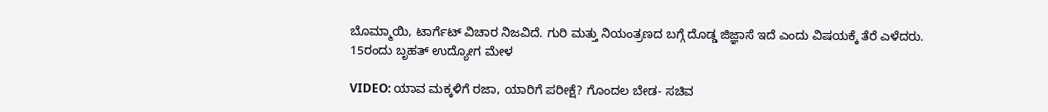ಬೊಮ್ಮಾಯಿ, ಟಾರ್ಗೆಟ್ ವಿಚಾರ ನಿಜವಿದೆ. ಗುರಿ ಮತ್ತು ನಿಯಂತ್ರಣದ ಬಗ್ಗೆ ದೊಡ್ಡ ಜಿಜ್ಞಾಸೆ ಇದೆ ಎಂದು ವಿಷಯಕ್ಕೆ ತೆರೆ ಎಳೆದರು.
15ರಂದು ಬೃಹತ್ ಉದ್ಯೋಗ ಮೇಳ

VIDEO: ಯಾವ ಮಕ್ಕಳಿಗೆ ರಜಾ, ಯಾರಿಗೆ ಪರೀಕ್ಷೆ? ಗೊಂದಲ ಬೇಡ- ಸಚಿವ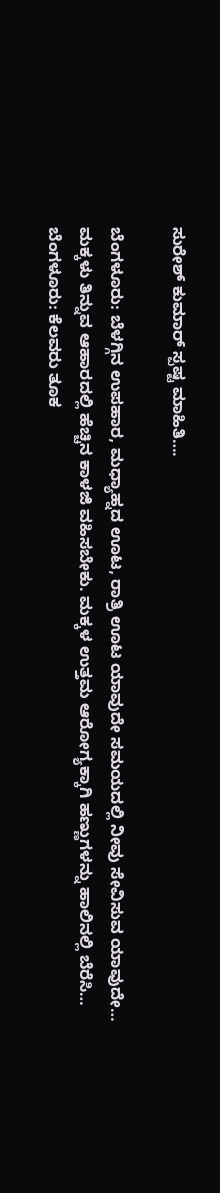ಸುರೇಶ್ ಕುಮಾರ್ ಸ್ಪಷ್ಟ ಮಾಹಿತಿ….

ಬೆಂಗಳೂರು: ಬೆಳಗ್ಗಿನ ಉಪಹಾರ, ಮಧ್ಯಾಹ್ನದ ಊಟ, ರಾತ್ರಿ ಊಟ ಯಾವುದೇ ಸಮಯದಲ್ಲಿ ನೀವು ಸೇವಿಸುವ ಯಾವುದೇ…
ಮಕ್ಕಳು ತಿನ್ನುವ ಆಹಾರದಲ್ಲಿ ಹೆಚ್ಚಿನ ಕಾಳಜಿ ವಹಿಸಬೇಕು. ಮಕ್ಕಳ ಉತ್ತಮ ಆರೋಗ್ಯಕ್ಕಾಗಿ ಹಣ್ಣುಗಳನ್ನು ಹಾಲಿನಲ್ಲಿ ಬೆರೆಸಿ…
ಬೆಂಗಳೂರು: ಕೆಲವರು ತೂಕ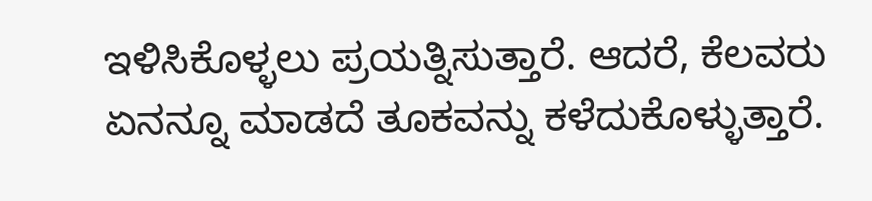ಇಳಿಸಿಕೊಳ್ಳಲು ಪ್ರಯತ್ನಿಸುತ್ತಾರೆ. ಆದರೆ, ಕೆಲವರು ಏನನ್ನೂ ಮಾಡದೆ ತೂಕವನ್ನು ಕಳೆದುಕೊಳ್ಳುತ್ತಾರೆ.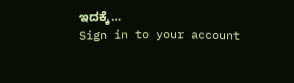ಇದಕ್ಕೆ…
Sign in to your account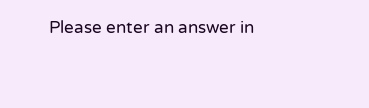Please enter an answer in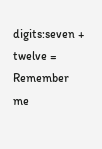digits:seven + twelve =
Remember me